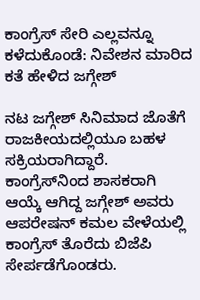ಕಾಂಗ್ರೆಸ್ ಸೇರಿ ಎಲ್ಲವನ್ನೂ ಕಳೆದುಕೊಂಡೆ: ನಿವೇಶನ ಮಾರಿದ ಕತೆ ಹೇಳಿದ ಜಗ್ಗೇಶ್

ನಟ ಜಗ್ಗೇಶ್ ಸಿನಿಮಾದ ಜೊತೆಗೆ ರಾಜಕೀಯದಲ್ಲಿಯೂ ಬಹಳ ಸಕ್ರಿಯರಾಗಿದ್ದಾರೆ. ಕಾಂಗ್ರೆಸ್‌ನಿಂದ ಶಾಸಕರಾಗಿ ಆಯ್ಕೆ ಆಗಿದ್ದ ಜಗ್ಗೇಶ್ ಅವರು ಆಪರೇಷನ್ ಕಮಲ ವೇಳೆಯಲ್ಲಿ ಕಾಂಗ್ರೆಸ್ ತೊರೆದು ಬಿಜೆಪಿ ಸೇರ್ಪಡೆಗೊಂಡರು.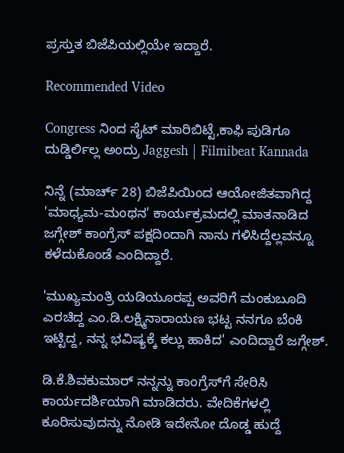ಪ್ರಸ್ತುತ ಬಿಜೆಪಿಯಲ್ಲಿಯೇ ಇದ್ದಾರೆ.

Recommended Video

Congress ನಿಂದ ಸೈಟ್ ಮಾರಿಬಿಟ್ಟೆ,ಕಾಫಿ ಪುಡಿಗೂ ದುಡ್ಡಿರ್ಲಿಲ್ಲ ಅಂದ್ರು Jaggesh | Filmibeat Kannada

ನಿನ್ನೆ (ಮಾರ್ಚ್ 28) ಬಿಜೆಪಿಯಿಂದ ಆಯೋಜಿತವಾಗಿದ್ದ 'ಮಾಧ್ಯಮ-ಮಂಥನ' ಕಾರ್ಯಕ್ರಮದಲ್ಲಿ ಮಾತನಾಡಿದ ಜಗ್ಗೇಶ್ ಕಾಂಗ್ರೆಸ್‌ ಪಕ್ಷದಿಂದಾಗಿ ನಾನು ಗಳಿಸಿದ್ದೆಲ್ಲವನ್ನೂ ಕಳೆದುಕೊಂಡೆ ಎಂದಿದ್ದಾರೆ.

'ಮುಖ್ಯಮಂತ್ರಿ ಯಡಿಯೂರಪ್ಪ ಅವರಿಗೆ ಮಂಕುಬೂದಿ ಎರಚಿದ್ದ ಎಂ.ಡಿ.ಲಕ್ಷ್ಮಿನಾರಾಯಣ ಭಟ್ಟ ನನಗೂ ಬೆಂಕಿ ಇಟ್ಟಿದ್ದ, ನನ್ನ ಭವಿಷ್ಯಕ್ಕೆ ಕಲ್ಲು ಹಾಕಿದ' ಎಂದಿದ್ದಾರೆ ಜಗ್ಗೇಶ್.

ಡಿ.ಕೆ.ಶಿವಕುಮಾರ್ ನನ್ನನ್ನು ಕಾಂಗ್ರೆಸ್‌ಗೆ ಸೇರಿಸಿ ಕಾರ್ಯದರ್ಶಿಯಾಗಿ ಮಾಡಿದರು. ವೇದಿಕೆಗಳಲ್ಲಿ ಕೂರಿಸುವುದನ್ನು ನೋಡಿ ಇದೇನೋ ದೊಡ್ಡ ಹುದ್ದೆ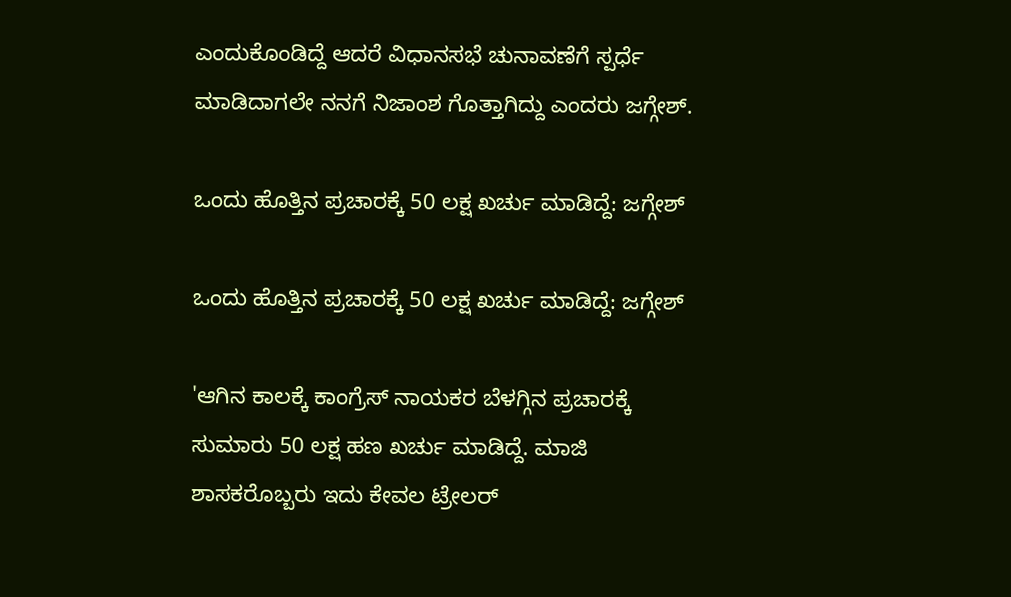ಎಂದುಕೊಂಡಿದ್ದೆ ಆದರೆ ವಿಧಾನಸಭೆ ಚುನಾವಣೆಗೆ ಸ್ಪರ್ಧೆ ಮಾಡಿದಾಗಲೇ ನನಗೆ ನಿಜಾಂಶ ಗೊತ್ತಾಗಿದ್ದು ಎಂದರು ಜಗ್ಗೇಶ್.

ಒಂದು ಹೊತ್ತಿನ ಪ್ರಚಾರಕ್ಕೆ 50 ಲಕ್ಷ ಖರ್ಚು ಮಾಡಿದ್ದೆ: ಜಗ್ಗೇಶ್

ಒಂದು ಹೊತ್ತಿನ ಪ್ರಚಾರಕ್ಕೆ 50 ಲಕ್ಷ ಖರ್ಚು ಮಾಡಿದ್ದೆ: ಜಗ್ಗೇಶ್

'ಆಗಿನ ಕಾಲಕ್ಕೆ ಕಾಂಗ್ರೆಸ್‌ ನಾಯಕರ ಬೆಳಗ್ಗಿನ ಪ್ರಚಾರಕ್ಕೆ ಸುಮಾರು 50 ಲಕ್ಷ ಹಣ ಖರ್ಚು ಮಾಡಿದ್ದೆ. ಮಾಜಿ ಶಾಸಕರೊಬ್ಬರು ಇದು ಕೇವಲ ಟ್ರೇಲರ್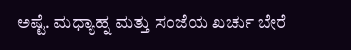ಅಷ್ಟೆ. ಮಧ್ಯಾಹ್ನ ಮತ್ತು ಸಂಜೆಯ ಖರ್ಚು ಬೇರೆ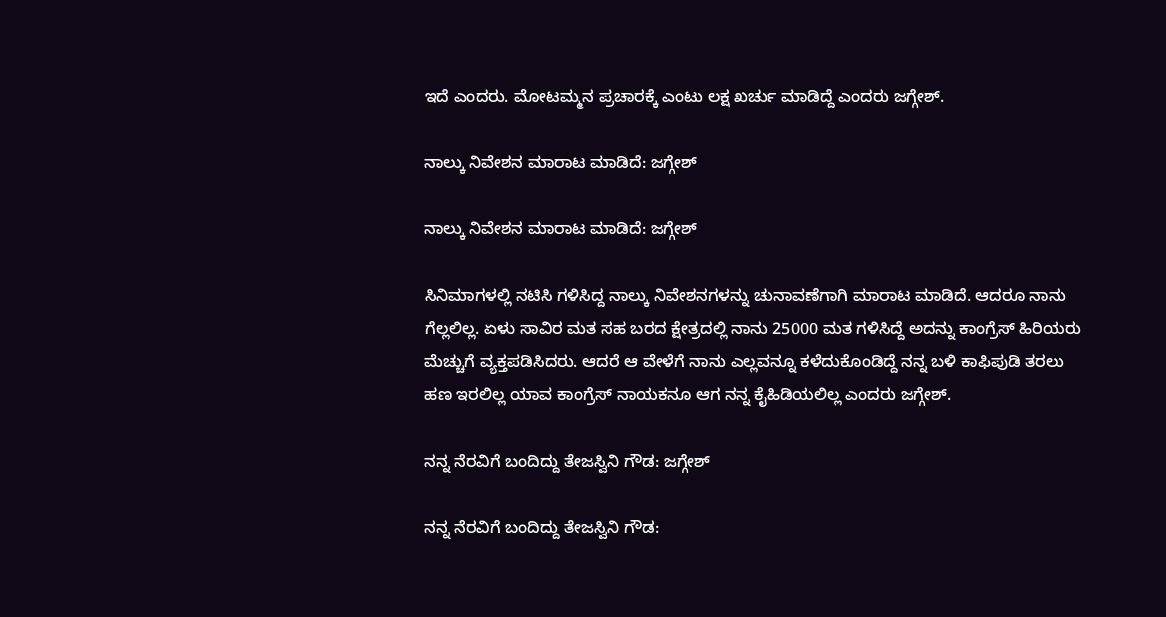ಇದೆ ಎಂದರು. ಮೋಟಮ್ಮನ ಪ್ರಚಾರಕ್ಕೆ ಎಂಟು ಲಕ್ಷ ಖರ್ಚು ಮಾಡಿದ್ದೆ ಎಂದರು ಜಗ್ಗೇಶ್.

ನಾಲ್ಕು ನಿವೇಶನ ಮಾರಾಟ ಮಾಡಿದೆ: ಜಗ್ಗೇಶ್

ನಾಲ್ಕು ನಿವೇಶನ ಮಾರಾಟ ಮಾಡಿದೆ: ಜಗ್ಗೇಶ್

ಸಿನಿಮಾಗಳಲ್ಲಿ ನಟಿಸಿ ಗಳಿಸಿದ್ದ ನಾಲ್ಕು ನಿವೇಶನಗಳನ್ನು ಚುನಾವಣೆಗಾಗಿ ಮಾರಾಟ ಮಾಡಿದೆ. ಆದರೂ ನಾನು ಗೆಲ್ಲಲಿಲ್ಲ. ಏಳು ಸಾವಿರ ಮತ ಸಹ ಬರದ ಕ್ಷೇತ್ರದಲ್ಲಿ ನಾನು 25000 ಮತ ಗಳಿಸಿದ್ದೆ ಅದನ್ನು ಕಾಂಗ್ರೆಸ್ ಹಿರಿಯರು ಮೆಚ್ಚುಗೆ ವ್ಯಕ್ತಪಡಿಸಿದರು. ಆದರೆ ಆ ವೇಳೆಗೆ ನಾನು ಎಲ್ಲವನ್ನೂ ಕಳೆದುಕೊಂಡಿದ್ದೆ ನನ್ನ ಬಳಿ ಕಾಫಿಪುಡಿ ತರಲು ಹಣ ಇರಲಿಲ್ಲ ಯಾವ ಕಾಂಗ್ರೆಸ್ ನಾಯಕನೂ ಆಗ ನನ್ನ ಕೈಹಿಡಿಯಲಿಲ್ಲ ಎಂದರು ಜಗ್ಗೇಶ್.

ನನ್ನ ನೆರವಿಗೆ ಬಂದಿದ್ದು ತೇಜಸ್ವಿನಿ ಗೌಡ: ಜಗ್ಗೇಶ್

ನನ್ನ ನೆರವಿಗೆ ಬಂದಿದ್ದು ತೇಜಸ್ವಿನಿ ಗೌಡ: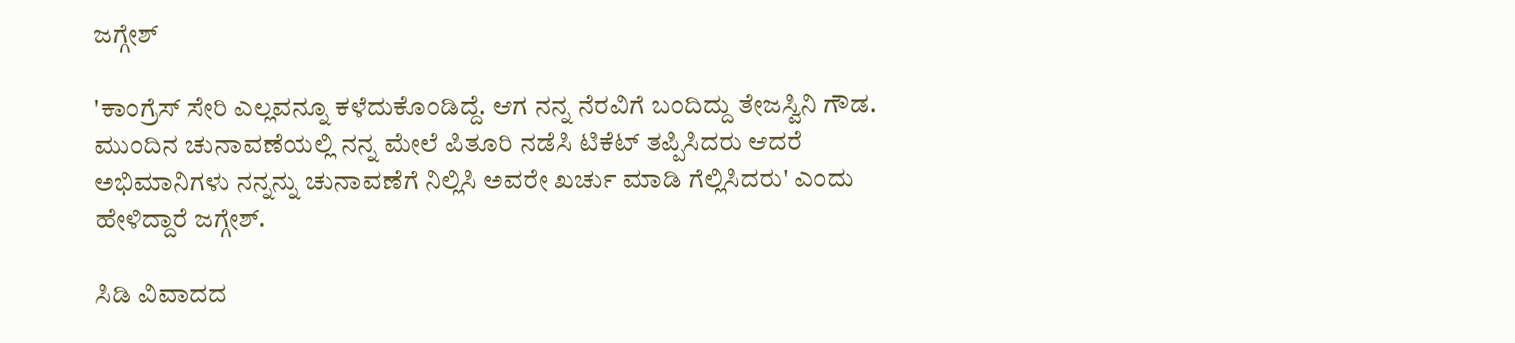ಜಗ್ಗೇಶ್

'ಕಾಂಗ್ರೆಸ್ ಸೇರಿ ಎಲ್ಲವನ್ನೂ ಕಳೆದುಕೊಂಡಿದ್ದೆ. ಆಗ ನನ್ನ ನೆರವಿಗೆ ಬಂದಿದ್ದು ತೇಜಸ್ವಿನಿ ಗೌಡ. ಮುಂದಿನ ಚುನಾವಣೆಯಲ್ಲಿ ನನ್ನ ಮೇಲೆ ಪಿತೂರಿ ನಡೆಸಿ ಟಿಕೆಟ್ ತಪ್ಪಿಸಿದರು ಆದರೆ ಅಭಿಮಾನಿಗಳು ನನ್ನನ್ನು ಚುನಾವಣೆಗೆ ನಿಲ್ಲಿಸಿ ಅವರೇ ಖರ್ಚು ಮಾಡಿ ಗೆಲ್ಲಿಸಿದರು' ಎಂದು ಹೇಳಿದ್ದಾರೆ ಜಗ್ಗೇಶ್.

ಸಿಡಿ ವಿವಾದದ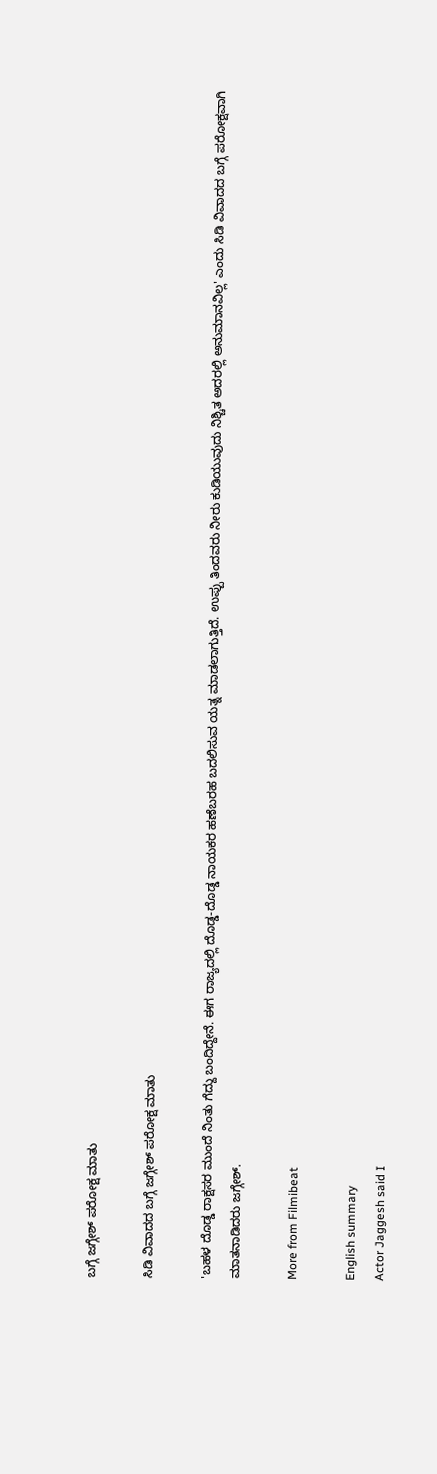ಬಗ್ಗೆ ಜಗ್ಗೇಶ್ ಪರೋಕ್ಷ ಮಾತು

ಸಿಡಿ ವಿವಾದದ ಬಗ್ಗೆ ಜಗ್ಗೇಶ್ ಪರೋಕ್ಷ ಮಾತು

'ಬಹಳ ದೊಡ್ಡ ರಾಕ್ಷಸರ ಮುಂದೆ ನಿಂತು ಗೆದ್ದು ಬಂದಿದ್ದೇನೆ. ಈಗ ರಾಜ್ಯದಲ್ಲಿ ದೊಡ್ಡ-ದೊಡ್ಡ ನಾಯಕರ ಹಣೆಬರಹ ಬದಲಿಸುವ ಯತ್ನ ಮಾಡಲಾಗುತ್ತಿದೆ. ಉಪ್ಪು ತಿಂದವರು ನೀರು ಕುಡಿಯುವುದು ನಿಶ್ಚಿತ ಅದರಲ್ಲಿ ಅನುಮಾನವಿಲ್ಲ' ಎಂದು ಸಿಡಿ ವಿವಾದದ ಬಗ್ಗೆ ಪರೋಕ್ಷವಾಗಿ ಮಾತನಾಡಿದರು ಜಗ್ಗೇಶ್.

More from Filmibeat

English summary
Actor Jaggesh said I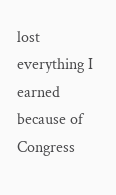lost everything I earned because of Congress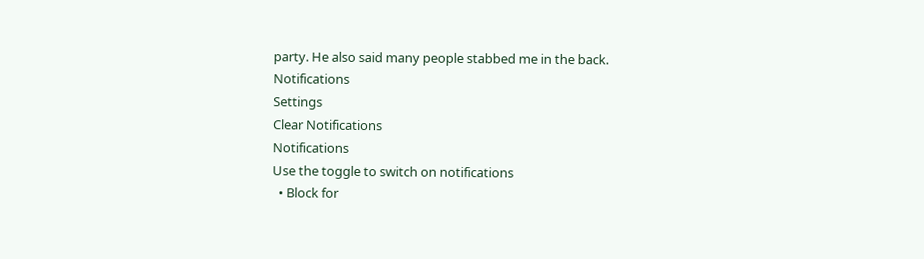party. He also said many people stabbed me in the back.
Notifications
Settings
Clear Notifications
Notifications
Use the toggle to switch on notifications
  • Block for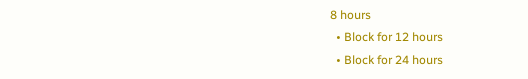8 hours
  • Block for 12 hours
  • Block for 24 hours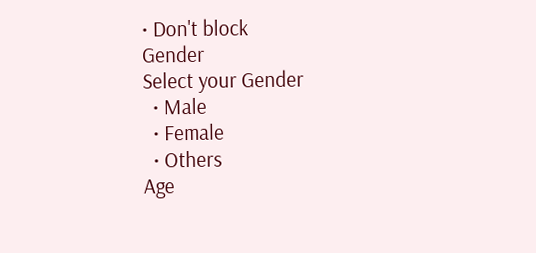• Don't block
Gender
Select your Gender
  • Male
  • Female
  • Others
Age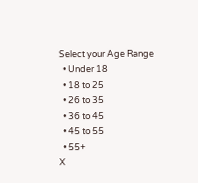Select your Age Range
  • Under 18
  • 18 to 25
  • 26 to 35
  • 36 to 45
  • 45 to 55
  • 55+
X